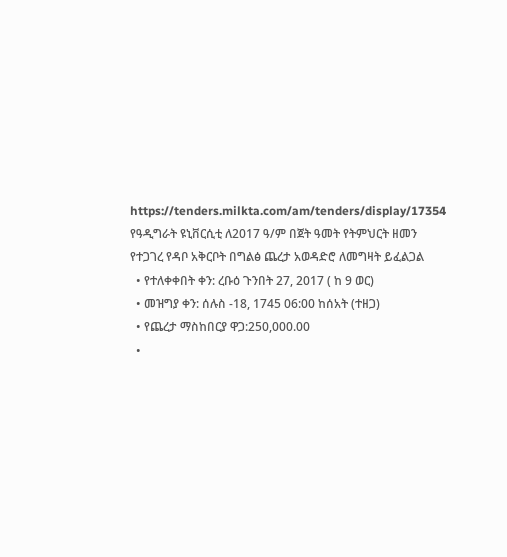https://tenders.milkta.com/am/tenders/display/17354
የዓዲግራት ዩኒቨርሲቲ ለ2017 ዓ/ም በጀት ዓመት የትምህርት ዘመን የተጋገረ የዳቦ አቅርቦት በግልፅ ጨረታ አወዳድሮ ለመግዛት ይፈልጋል
  • የተለቀቀበት ቀን: ረቡዕ ጉንበት 27, 2017 ( ከ 9 ወር)
  • መዝግያ ቀን: ሰሉስ -18, 1745 06:00 ከሰአት (ተዘጋ)
  • የጨረታ ማስከበርያ ዋጋ:250,000.00
  •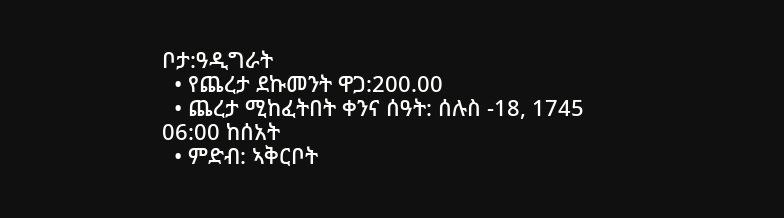ቦታ:ዓዲግራት
  • የጨረታ ደኩመንት ዋጋ:200.00
  • ጨረታ ሚከፈትበት ቀንና ሰዓት: ሰሉስ -18, 1745 06:00 ከሰአት
  • ምድብ: ኣቅርቦት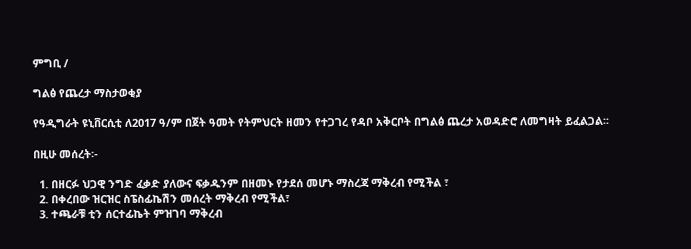ምግቢ /

ግልፅ የጨረታ ማስታወቂያ

የዓዲግራት ዩኒቨርሲቲ ለ2017 ዓ/ም በጀት ዓመት የትምህርት ዘመን የተጋገረ የዳቦ አቅርቦት በግልፅ ጨረታ አወዳድሮ ለመግዛት ይፈልጋል፡፡

በዚሁ መሰረት፡-

  1. በዘርፉ ህጋዊ ንግድ ፈቃድ ያለውና ፍቃዱንም በዘመኑ የታደሰ መሆኑ ማስረጃ ማቅረብ የሚችል ፣
  2. በቀረበው ዝርዝር ስፔስፊኬሽን መሰረት ማቅረብ የሚችል፣
  3. ተጫራቹ ቲን ሰርተፊኬት ምዝገባ ማቅረብ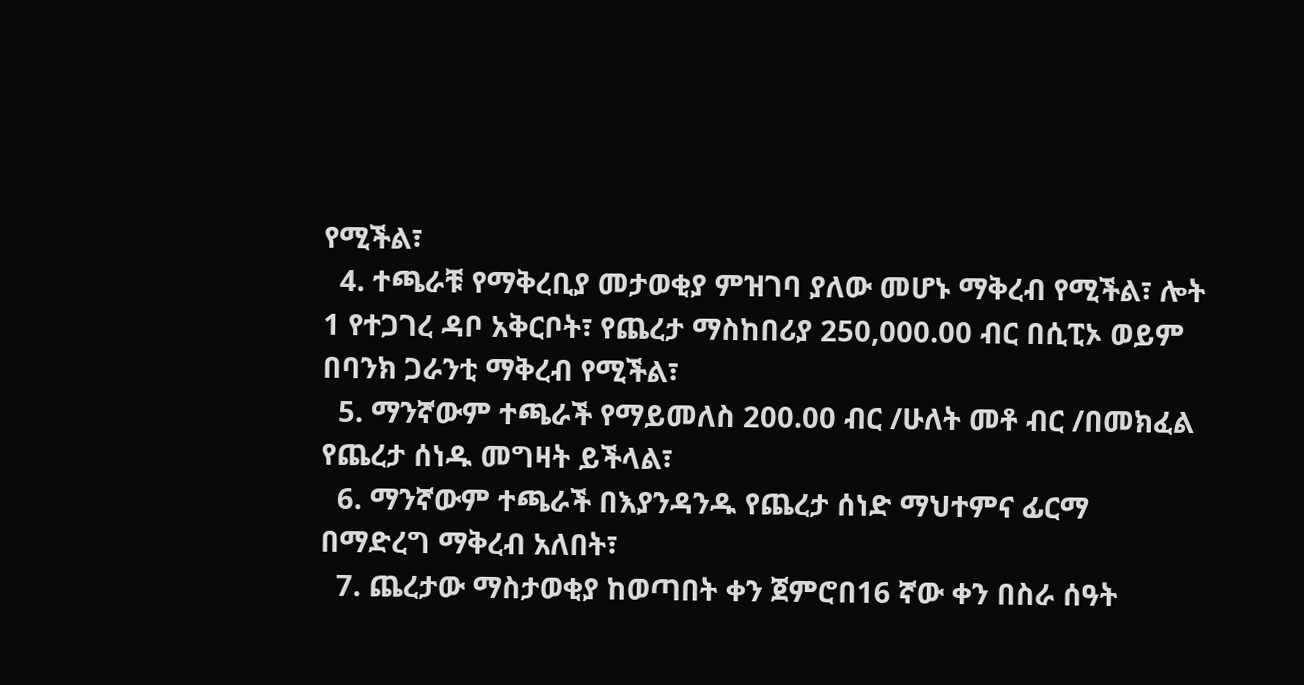የሚችል፣
  4. ተጫራቹ የማቅረቢያ መታወቂያ ምዝገባ ያለው መሆኑ ማቅረብ የሚችል፣ ሎት 1 የተጋገረ ዳቦ አቅርቦት፣ የጨረታ ማስከበሪያ 250,000.00 ብር በሲፒኦ ወይም በባንክ ጋራንቲ ማቅረብ የሚችል፣
  5. ማንኛውም ተጫራች የማይመለስ 200.00 ብር /ሁለት መቶ ብር /በመክፈል የጨረታ ሰነዱ መግዛት ይችላል፣
  6. ማንኛውም ተጫራች በእያንዳንዱ የጨረታ ሰነድ ማህተምና ፊርማ በማድረግ ማቅረብ አለበት፣
  7. ጨረታው ማስታወቂያ ከወጣበት ቀን ጀምሮበ16 ኛው ቀን በስራ ሰዓት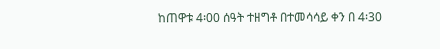ከጠዋቱ 4፡00 ሰዓት ተዘግቶ በተመሳሳይ ቀን በ 4፡30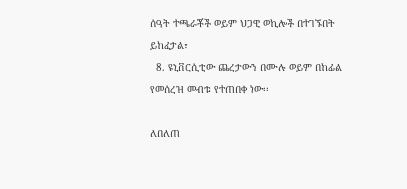ሰዓት ተጫራቾች ወይም ህጋዊ ወኪሎች በተገኙበት ይከፈታል፣
  8. ዩኒቨርሲቲው ጨረታውን በሙሉ ወይም በከፊል የመሰረዝ መብቱ የተጠበቀ ነው፡፡

ለበለጠ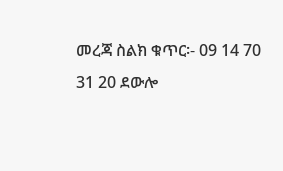መረጃ ስልክ ቁጥር፡- 09 14 70 31 20 ደውሎ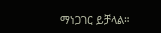ማነጋገር ይቻላል።